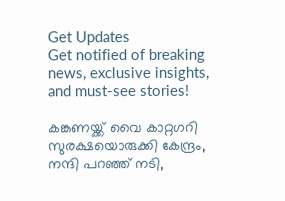Get Updates
Get notified of breaking news, exclusive insights, and must-see stories!

കങ്കണയ്ക്ക് വൈ കാറ്റഗറി സുരക്ഷയൊരുക്കി കേന്ദ്രം, നന്ദി പറഞ്ഞ് നടി,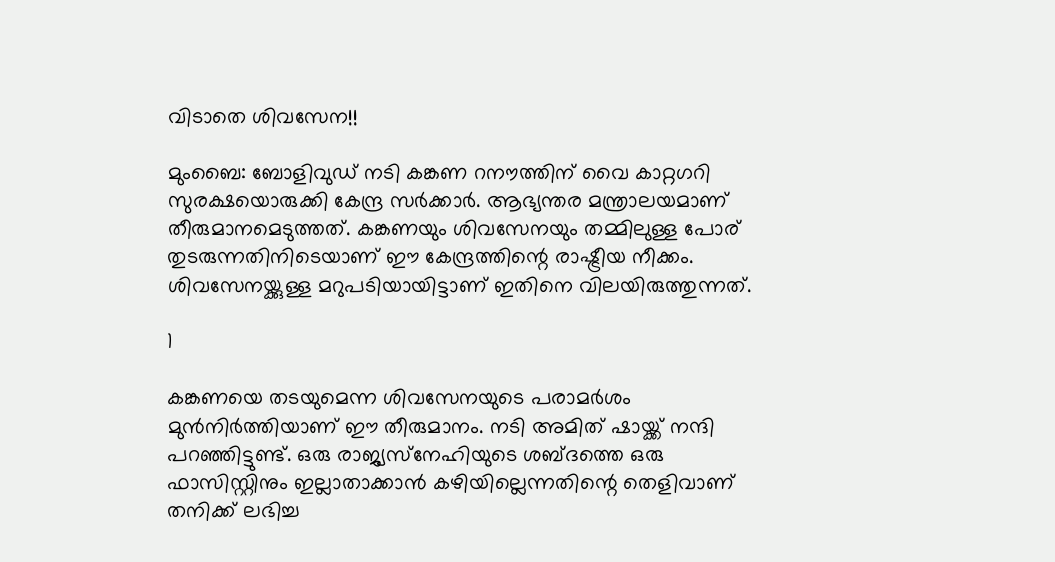വിടാതെ ശിവസേന!!

മുംബൈ: ബോളിവുഡ് നടി കങ്കണ റനൗത്തിന് വൈ കാറ്റഗറി സുരക്ഷയൊരുക്കി കേന്ദ്ര സര്‍ക്കാര്‍. ആഭ്യന്തര മന്ത്രാലയമാണ് തീരുമാനമെടുത്തത്. കങ്കണയും ശിവസേനയും തമ്മിലുള്ള പോര് തുടരുന്നതിനിടെയാണ് ഈ കേന്ദ്രത്തിന്റെ രാഷ്ട്രീയ നീക്കം. ശിവസേനയ്ക്കുള്ള മറുപടിയായിട്ടാണ് ഇതിനെ വിലയിരുത്തുന്നത്.

1

കങ്കണയെ തടയുമെന്ന ശിവസേനയുടെ പരാമര്‍ശം മുന്‍നിര്‍ത്തിയാണ് ഈ തീരുമാനം. നടി അമിത് ഷായ്ക്ക് നന്ദി പറഞ്ഞിട്ടുണ്ട്. ഒരു രാജ്യസ്‌നേഹിയുടെ ശബ്ദത്തെ ഒരു ഫാസിസ്റ്റിനും ഇല്ലാതാക്കാന്‍ കഴിയില്ലെന്നതിന്റെ തെളിവാണ് തനിക്ക് ലഭിച്ച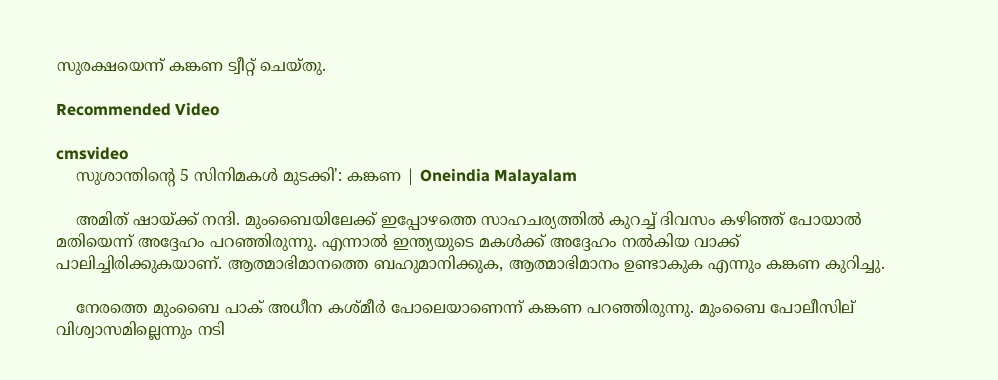സുരക്ഷയെന്ന് കങ്കണ ട്വീറ്റ് ചെയ്തു.

Recommended Video

cmsvideo
    സുശാന്തിന്റെ 5 സിനിമകള്‍ മുടക്കി': കങ്കണ | Oneindia Malayalam

    അമിത് ഷായ്ക്ക് നന്ദി. മുംബൈയിലേക്ക് ഇപ്പോഴത്തെ സാഹചര്യത്തില്‍ കുറച്ച് ദിവസം കഴിഞ്ഞ് പോയാല്‍ മതിയെന്ന് അദ്ദേഹം പറഞ്ഞിരുന്നു. എന്നാല്‍ ഇന്ത്യയുടെ മകള്‍ക്ക് അദ്ദേഹം നല്‍കിയ വാക്ക് പാലിച്ചിരിക്കുകയാണ്. ആത്മാഭിമാനത്തെ ബഹുമാനിക്കുക, ആത്മാഭിമാനം ഉണ്ടാകുക എന്നും കങ്കണ കുറിച്ചു.

    നേരത്തെ മുംബൈ പാക് അധീന കശ്മീര്‍ പോലെയാണെന്ന് കങ്കണ പറഞ്ഞിരുന്നു. മുംബൈ പോലീസില് വിശ്വാസമില്ലെന്നും നടി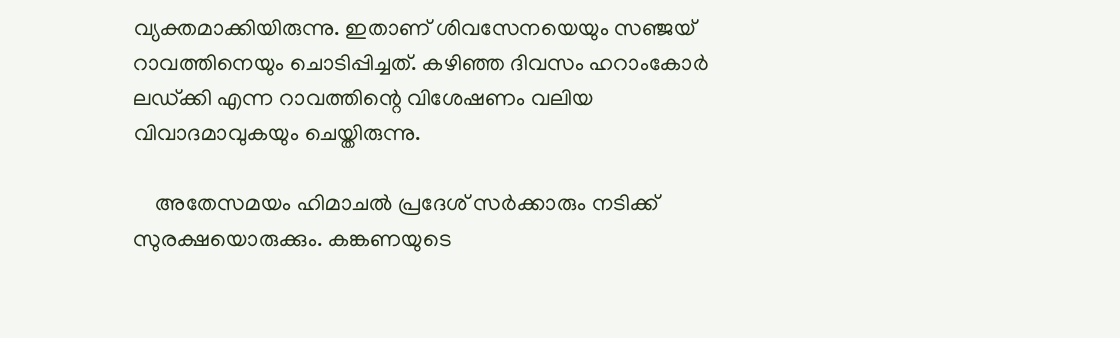വ്യക്തമാക്കിയിരുന്നു. ഇതാണ് ശിവസേനയെയും സഞ്ജയ് റാവത്തിനെയും ചൊടിപ്പിച്ചത്. കഴിഞ്ഞ ദിവസം ഹറാംകോര്‍ ലഡ്ക്കി എന്ന റാവത്തിന്റെ വിശേഷണം വലിയ വിവാദമാവുകയും ചെയ്തിരുന്നു.

    അതേസമയം ഹിമാചല്‍ പ്രദേശ് സര്‍ക്കാരും നടിക്ക് സുരക്ഷയൊരുക്കും. കങ്കണയുടെ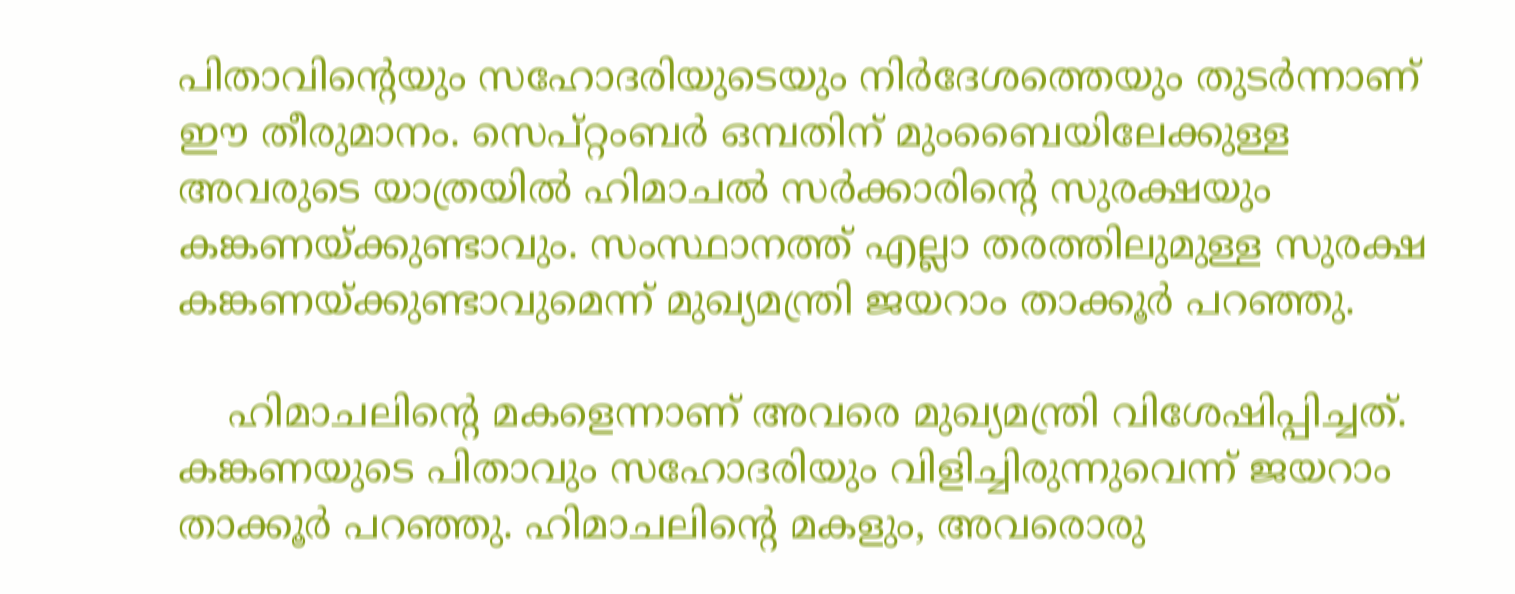പിതാവിന്റെയും സഹോദരിയുടെയും നിര്‍ദേശത്തെയും തുടര്‍ന്നാണ് ഈ തീരുമാനം. സെപ്റ്റംബര്‍ ഒമ്പതിന് മുംബൈയിലേക്കുള്ള അവരുടെ യാത്രയില്‍ ഹിമാചല്‍ സര്‍ക്കാരിന്റെ സുരക്ഷയും കങ്കണയ്ക്കുണ്ടാവും. സംസ്ഥാനത്ത് എല്ലാ തരത്തിലുമുള്ള സുരക്ഷ കങ്കണയ്ക്കുണ്ടാവുമെന്ന് മുഖ്യമന്ത്രി ജയറാം താക്കൂര്‍ പറഞ്ഞു.

    ഹിമാചലിന്റെ മകളെന്നാണ് അവരെ മുഖ്യമന്ത്രി വിശേഷിപ്പിച്ചത്. കങ്കണയുടെ പിതാവും സഹോദരിയും വിളിച്ചിരുന്നുവെന്ന് ജയറാം താക്കൂര്‍ പറഞ്ഞു. ഹിമാചലിന്റെ മകളും, അവരൊരു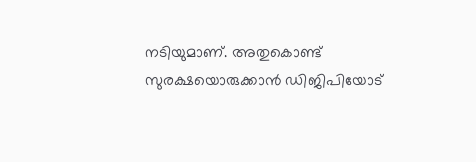നടിയുമാണ്. അതുകൊണ്ട് സുരക്ഷയൊരുക്കാന്‍ ഡിജിപിയോട്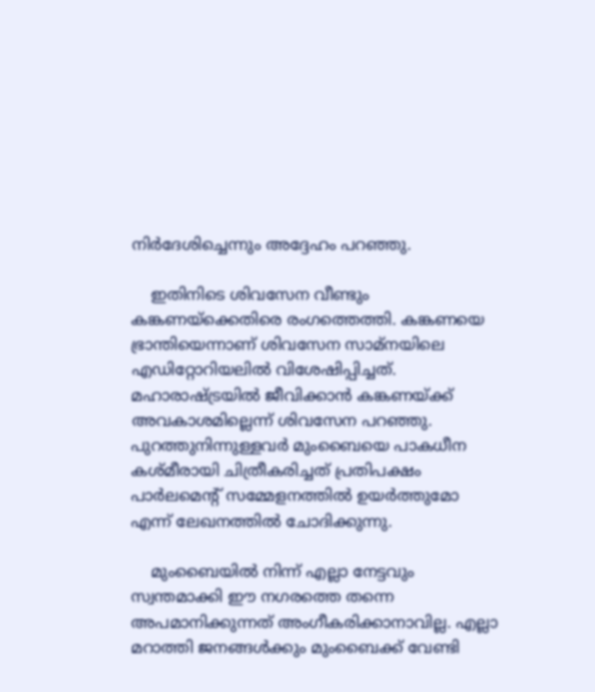നിര്‍ദേശിച്ചെന്നും അദ്ദേഹം പറഞ്ഞു.

    ഇതിനിടെ ശിവസേന വീണ്ടും കങ്കണയ്‌ക്കെതിരെ രംഗത്തെത്തി. കങ്കണയെ ഭ്രാന്തിയെന്നാണ് ശിവസേന സാമ്‌നയിലെ എഡിറ്റോറിയലില്‍ വിശേഷിപ്പിച്ചത്. മഹാരാഷ്ട്രയില്‍ ജീവിക്കാന്‍ കങ്കണയ്ക്ക് അവകാശമില്ലെന്ന് ശിവസേന പറഞ്ഞു. പുറത്തുനിന്നുള്ളവര്‍ മുംബൈയെ പാകധീന കശ്മീരായി ചിത്രീകരിച്ചത് പ്രതിപക്ഷം പാര്‍ലമെന്റ് സമ്മേളനത്തില്‍ ഉയര്‍ത്തുമോ എന്ന് ലേഖനത്തില്‍ ചോദിക്കുന്നു.

    മുംബൈയില്‍ നിന്ന് എല്ലാ നേട്ടവും സ്വന്തമാക്കി ഈ നഗരത്തെ തന്നെ അപമാനിക്കുന്നത് അംഗീകരിക്കാനാവില്ല. എല്ലാ മറാത്തി ജനങ്ങള്‍ക്കും മുംബൈക്ക് വേണ്ടി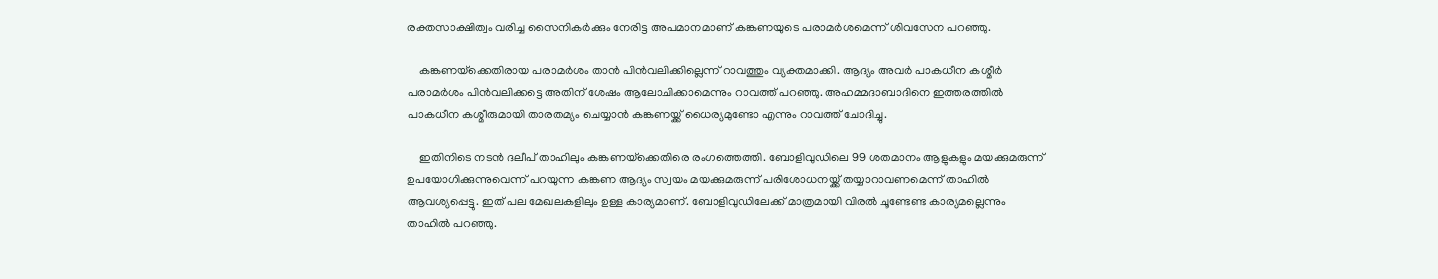രക്തസാക്ഷിത്വം വരിച്ച സൈനികര്‍ക്കും നേരിട്ട അപമാനമാണ് കങ്കണയുടെ പരാമര്‍ശമെന്ന് ശിവസേന പറഞ്ഞു.

    കങ്കണയ്‌ക്കെതിരായ പരാമര്‍ശം താന്‍ പിന്‍വലിക്കില്ലെന്ന് റാവത്തും വ്യക്തമാക്കി. ആദ്യം അവര്‍ പാകധീന കശ്മീര്‍ പരാമര്‍ശം പിന്‍വലിക്കട്ടെ അതിന് ശേഷം ആലോചിക്കാമെന്നും റാവത്ത് പറഞ്ഞു. അഹമ്മദാബാദിനെ ഇത്തരത്തില്‍ പാകധീന കശ്മീരുമായി താരതമ്യം ചെയ്യാന്‍ കങ്കണയ്ക്ക് ധൈര്യമുണ്ടോ എന്നും റാവത്ത് ചോദിച്ചു.

    ഇതിനിടെ നടന്‍ ദലീപ് താഹിലും കങ്കണയ്‌ക്കെതിരെ രംഗത്തെത്തി. ബോളിവുഡിലെ 99 ശതമാനം ആളുകളും മയക്കുമരുന്ന് ഉപയോഗിക്കുന്നുവെന്ന് പറയുന്ന കങ്കണ ആദ്യം സ്വയം മയക്കുമരുന്ന് പരിശോധനയ്ക്ക് തയ്യാറാവണമെന്ന് താഹില്‍ ആവശ്യപ്പെട്ടു. ഇത് പല മേഖലകളിലും ഉള്ള കാര്യമാണ്. ബോളിവുഡിലേക്ക് മാത്രമായി വിരല്‍ ചൂണ്ടേണ്ട കാര്യമല്ലെന്നും താഹില്‍ പറഞ്ഞു.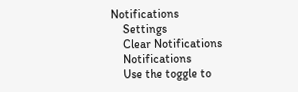Notifications
    Settings
    Clear Notifications
    Notifications
    Use the toggle to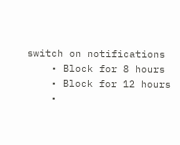switch on notifications
    • Block for 8 hours
    • Block for 12 hours
    •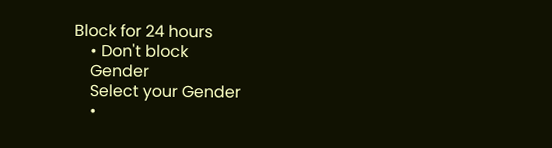Block for 24 hours
    • Don't block
    Gender
    Select your Gender
    •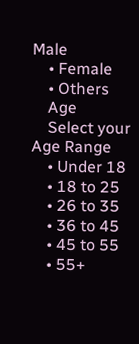Male
    • Female
    • Others
    Age
    Select your Age Range
    • Under 18
    • 18 to 25
    • 26 to 35
    • 36 to 45
    • 45 to 55
    • 55+